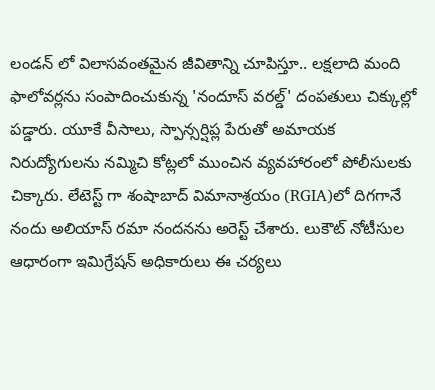లండన్ లో విలాసవంతమైన జీవితాన్ని చూపిస్తూ.. లక్షలాది మంది ఫాలోవర్లను సంపాదించుకున్న 'నందూస్ వరల్డ్' దంపతులు చిక్కుల్లో పడ్డారు. యూకే వీసాలు, స్పాన్సర్షిప్ల పేరుతో అమాయక నిరుద్యోగులను నమ్మిచి కోట్లలో ముంచిన వ్యవహారంలో పోలీసులకు చిక్కారు. లేటెస్ట్ గా శంషాబాద్ విమానాశ్రయం (RGIA)లో దిగగానే నందు అలియాస్ రమా నందనను అరెస్ట్ చేశారు. లుకౌట్ నోటీసుల ఆధారంగా ఇమిగ్రేషన్ అధికారులు ఈ చర్యలు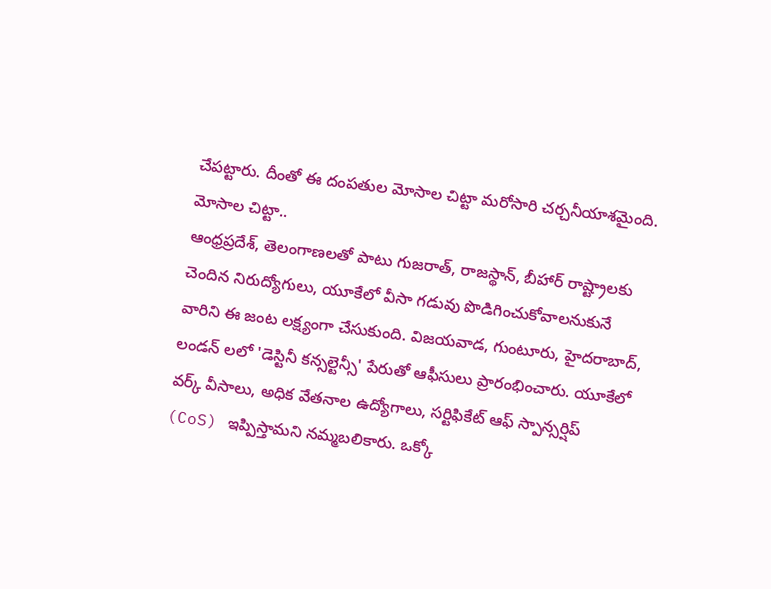చేపట్టారు. దీంతో ఈ దంపతుల మోసాల చిట్టా మరోసారి చర్చనీయాశమైంది.
మోసాల చిట్టా..
ఆంధ్రప్రదేశ్, తెలంగాణలతో పాటు గుజరాత్, రాజస్థాన్, బీహార్ రాష్ట్రాలకు చెందిన నిరుద్యోగులు, యూకేలో వీసా గడువు పొడిగించుకోవాలనుకునే వారిని ఈ జంట లక్ష్యంగా చేసుకుంది. విజయవాడ, గుంటూరు, హైదరాబాద్, లండన్ లలో 'డెస్టినీ కన్సల్టెన్సీ' పేరుతో ఆఫీసులు ప్రారంభించారు. యూకేలో వర్క్ వీసాలు, అధిక వేతనాల ఉద్యోగాలు, సర్టిఫికేట్ ఆఫ్ స్పాన్సర్షిప్ (CoS) ఇప్పిస్తామని నమ్మబలికారు. ఒక్కో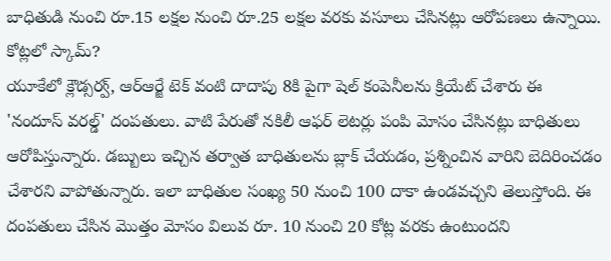బాధితుడి నుంచి రూ.15 లక్షల నుంచి రూ.25 లక్షల వరకు వసూలు చేసినట్లు ఆరోపణలు ఉన్నాయి.
కోట్లలో స్కామ్?
యూకేలో క్లౌడ్సర్వ్, ఆర్ఆర్జే టెక్ వంటి దాదాపు 8కి పైగా షెల్ కంపెనీలను క్రియేట్ చేశారు ఈ 'నందూస్ వరల్డ్' దంపతులు. వాటి పేరుతో నకిలీ ఆఫర్ లెటర్లు పంపి మోసం చేసినట్లు బాధితులు ఆరోపిస్తున్నారు. డబ్బులు ఇచ్చిన తర్వాత బాధితులను బ్లాక్ చేయడం, ప్రశ్నించిన వారిని బెదిరించడం చేశారని వాపోతున్నారు. ఇలా బాధితుల సంఖ్య 50 నుంచి 100 దాకా ఉండవచ్చని తెలుస్తోంది. ఈ దంపతులు చేసిన మొత్తం మోసం విలువ రూ. 10 నుంచి 20 కోట్ల వరకు ఉంటుందని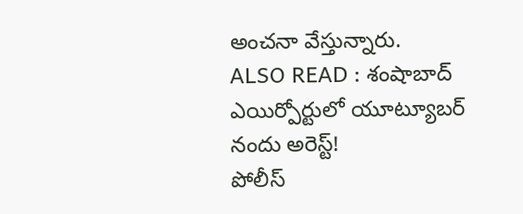అంచనా వేస్తున్నారు.
ALSO READ : శంషాబాద్ ఎయిర్పోర్టులో యూట్యూబర్ నందు అరెస్ట్!
పోలీస్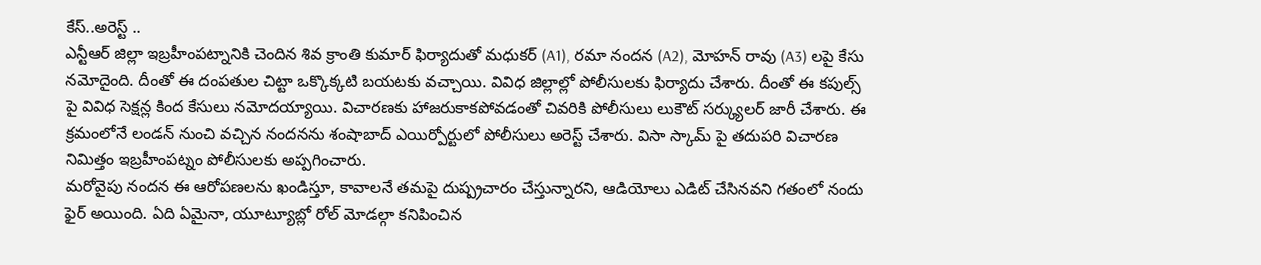కేస్..అరెస్ట్ ..
ఎన్టీఆర్ జిల్లా ఇబ్రహీంపట్నానికి చెందిన శివ క్రాంతి కుమార్ ఫిర్యాదుతో మధుకర్ (A1), రమా నందన (A2), మోహన్ రావు (A3) లపై కేసు నమోదైంది. దీంతో ఈ దంపతుల చిట్టా ఒక్కొక్కటి బయటకు వచ్చాయి. వివిధ జిల్లాల్లో పోలీసులకు ఫిర్యాదు చేశారు. దీంతో ఈ కపుల్స్ పై వివిధ సెక్షన్ల కింద కేసులు నమోదయ్యాయి. విచారణకు హాజరుకాకపోవడంతో చివరికి పోలీసులు లుకౌట్ సర్క్యులర్ జారీ చేశారు. ఈ క్రమంలోనే లండన్ నుంచి వచ్చిన నందనను శంషాబాద్ ఎయిర్పోర్టులో పోలీసులు అరెస్ట్ చేశారు. విసా స్కామ్ పై తదుపరి విచారణ నిమిత్తం ఇబ్రహీంపట్నం పోలీసులకు అప్పగించారు.
మరోవైపు నందన ఈ ఆరోపణలను ఖండిస్తూ, కావాలనే తమపై దుష్ప్రచారం చేస్తున్నారని, ఆడియోలు ఎడిట్ చేసినవని గతంలో నందు ఫైర్ అయింది. ఏది ఏమైనా, యూట్యూబ్లో రోల్ మోడల్గా కనిపించిన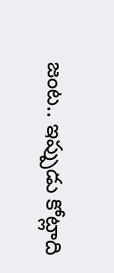జంట.. ఇప్పుడు కోట్లాది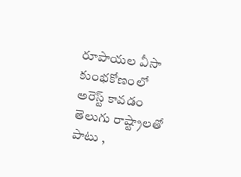రూపాయల వీసా కుంభకోణంలో అరెస్ట్ కావడం తెలుగు రాష్ట్రాలతో పాటు ,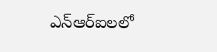ఎన్ఆర్ఐలలో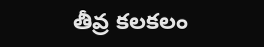తీవ్ర కలకలం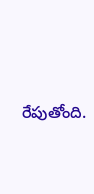రేపుతోంది.